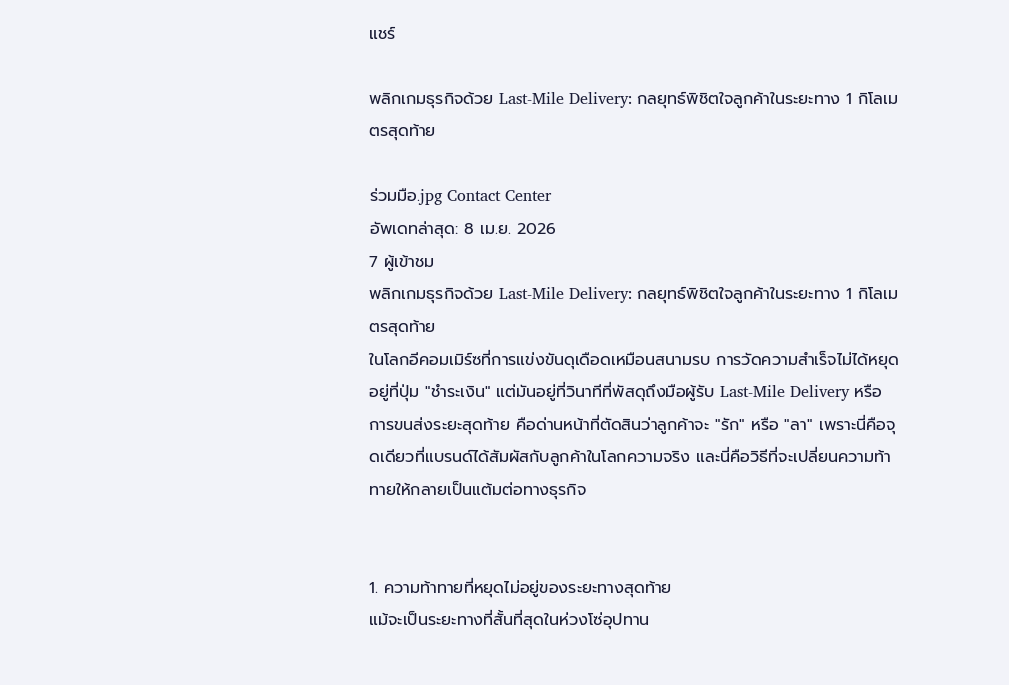แชร์

พลิกเกมธุรกิจด้วย Last-Mile Delivery: กลยุทธ์พิชิตใจลูกค้าในระยะทาง 1 กิโลเมตรสุดท้าย

ร่วมมือ.jpg Contact Center
อัพเดทล่าสุด: 8 เม.ย. 2026
7 ผู้เข้าชม
พลิกเกมธุรกิจด้วย Last-Mile Delivery: กลยุทธ์พิชิตใจลูกค้าในระยะทาง 1 กิโลเมตรสุดท้าย
ในโลกอีคอมเมิร์ซที่การแข่งขันดุเดือดเหมือนสนามรบ การวัดความสำเร็จไม่ได้หยุดอยู่ที่ปุ่ม "ชำระเงิน" แต่มันอยู่ที่วินาทีที่พัสดุถึงมือผู้รับ Last-Mile Delivery หรือการขนส่งระยะสุดท้าย คือด่านหน้าที่ตัดสินว่าลูกค้าจะ "รัก" หรือ "ลา" เพราะนี่คือจุดเดียวที่แบรนด์ได้สัมผัสกับลูกค้าในโลกความจริง และนี่คือวิธีที่จะเปลี่ยนความท้าทายให้กลายเป็นแต้มต่อทางธุรกิจ


1. ความท้าทายที่หยุดไม่อยู่ของระยะทางสุดท้าย
แม้จะเป็นระยะทางที่สั้นที่สุดในห่วงโซ่อุปทาน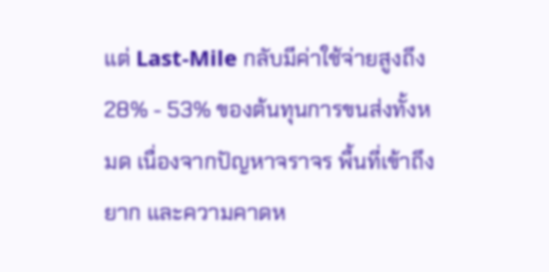แต่ Last-Mile กลับมีค่าใช้จ่ายสูงถึง 28% - 53% ของต้นทุนการขนส่งทั้งหมด เนื่องจากปัญหาจราจร พื้นที่เข้าถึงยาก และความคาดห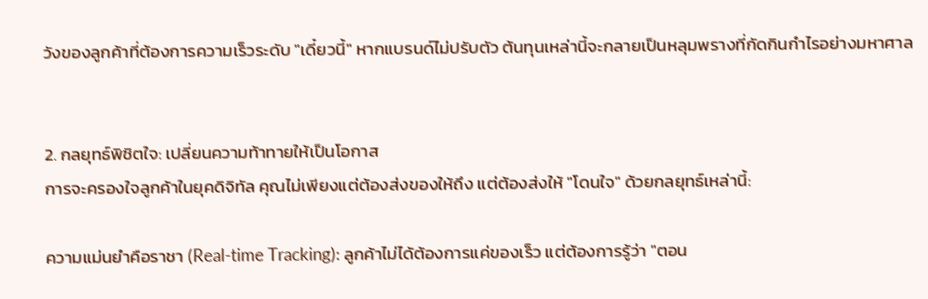วังของลูกค้าที่ต้องการความเร็วระดับ "เดี๋ยวนี้" หากแบรนด์ไม่ปรับตัว ต้นทุนเหล่านี้จะกลายเป็นหลุมพรางที่กัดกินกำไรอย่างมหาศาล


2. กลยุทธ์พิชิตใจ: เปลี่ยนความท้าทายให้เป็นโอกาส
การจะครองใจลูกค้าในยุคดิจิทัล คุณไม่เพียงแต่ต้องส่งของให้ถึง แต่ต้องส่งให้ "โดนใจ" ด้วยกลยุทธ์เหล่านี้:

ความแม่นยำคือราชา (Real-time Tracking): ลูกค้าไม่ได้ต้องการแค่ของเร็ว แต่ต้องการรู้ว่า "ตอน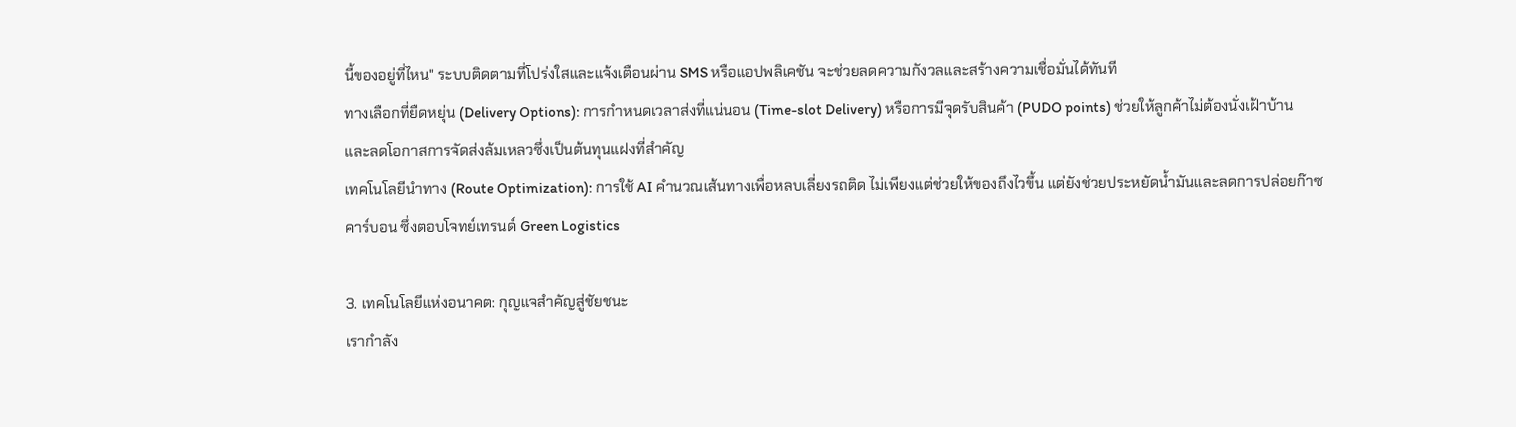นี้ของอยู่ที่ไหน" ระบบติดตามที่โปร่งใสและแจ้งเตือนผ่าน SMS หรือแอปพลิเคชัน จะช่วยลดความกังวลและสร้างความเชื่อมั่นได้ทันที
ทางเลือกที่ยืดหยุ่น (Delivery Options): การกำหนดเวลาส่งที่แน่นอน (Time-slot Delivery) หรือการมีจุดรับสินค้า (PUDO points) ช่วยให้ลูกค้าไม่ต้องนั่งเฝ้าบ้าน และลดโอกาสการจัดส่งล้มเหลวซึ่งเป็นต้นทุนแฝงที่สำคัญ
เทคโนโลยีนำทาง (Route Optimization): การใช้ AI คำนวณเส้นทางเพื่อหลบเลี่ยงรถติด ไม่เพียงแต่ช่วยให้ของถึงไวขึ้น แต่ยังช่วยประหยัดน้ำมันและลดการปล่อยก๊าซคาร์บอน ซึ่งตอบโจทย์เทรนด์ Green Logistics

3. เทคโนโลยีแห่งอนาคต: กุญแจสำคัญสู่ชัยชนะ
เรากำลัง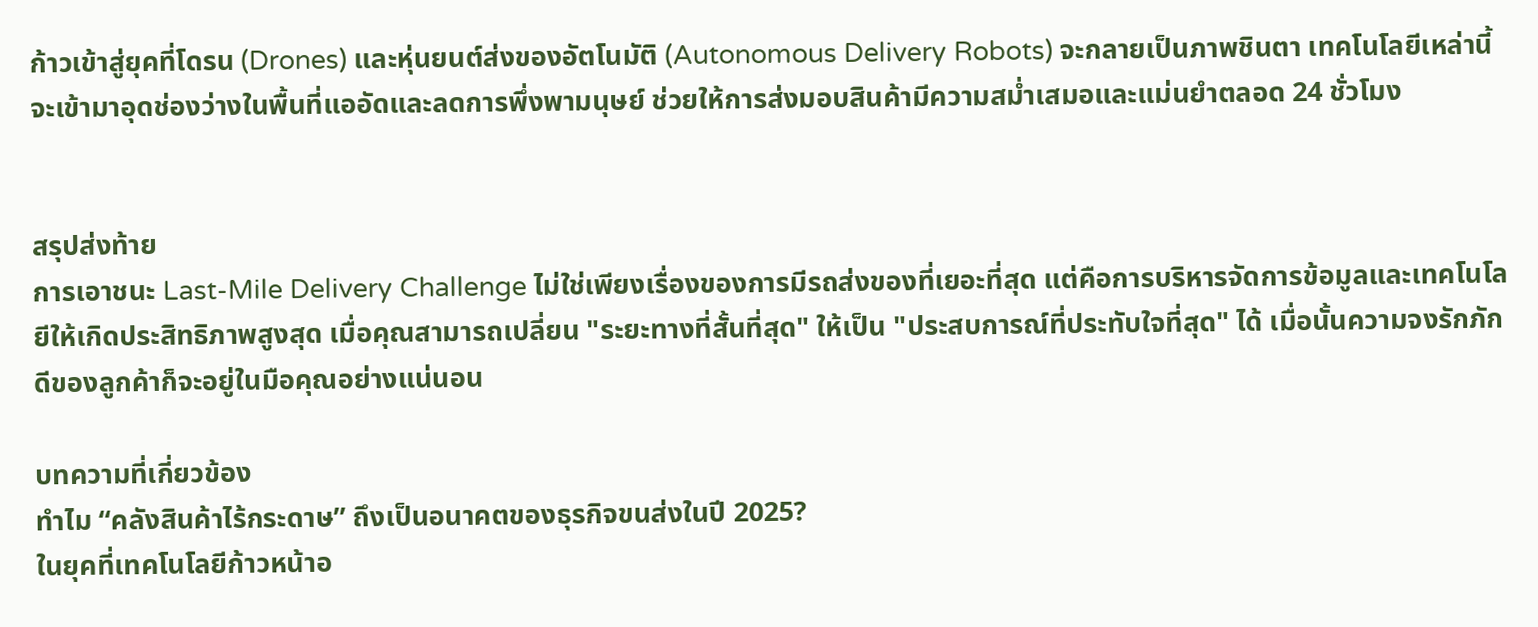ก้าวเข้าสู่ยุคที่โดรน (Drones) และหุ่นยนต์ส่งของอัตโนมัติ (Autonomous Delivery Robots) จะกลายเป็นภาพชินตา เทคโนโลยีเหล่านี้จะเข้ามาอุดช่องว่างในพื้นที่แออัดและลดการพึ่งพามนุษย์ ช่วยให้การส่งมอบสินค้ามีความสม่ำเสมอและแม่นยำตลอด 24 ชั่วโมง


สรุปส่งท้าย
การเอาชนะ Last-Mile Delivery Challenge ไม่ใช่เพียงเรื่องของการมีรถส่งของที่เยอะที่สุด แต่คือการบริหารจัดการข้อมูลและเทคโนโลยีให้เกิดประสิทธิภาพสูงสุด เมื่อคุณสามารถเปลี่ยน "ระยะทางที่สั้นที่สุด" ให้เป็น "ประสบการณ์ที่ประทับใจที่สุด" ได้ เมื่อนั้นความจงรักภักดีของลูกค้าก็จะอยู่ในมือคุณอย่างแน่นอน

บทความที่เกี่ยวข้อง
ทำไม “คลังสินค้าไร้กระดาษ” ถึงเป็นอนาคตของธุรกิจขนส่งในปี 2025?
ในยุคที่เทคโนโลยีก้าวหน้าอ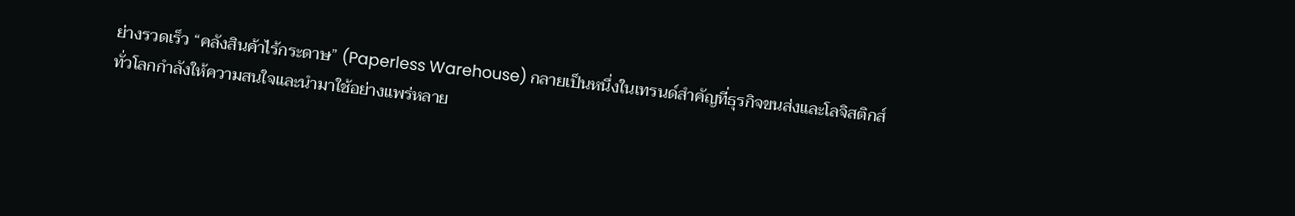ย่างรวดเร็ว “คลังสินค้าไร้กระดาษ” (Paperless Warehouse) กลายเป็นหนึ่งในเทรนด์สำคัญที่ธุรกิจขนส่งและโลจิสติกส์ทั่วโลกกำลังให้ความสนใจและนำมาใช้อย่างแพร่หลาย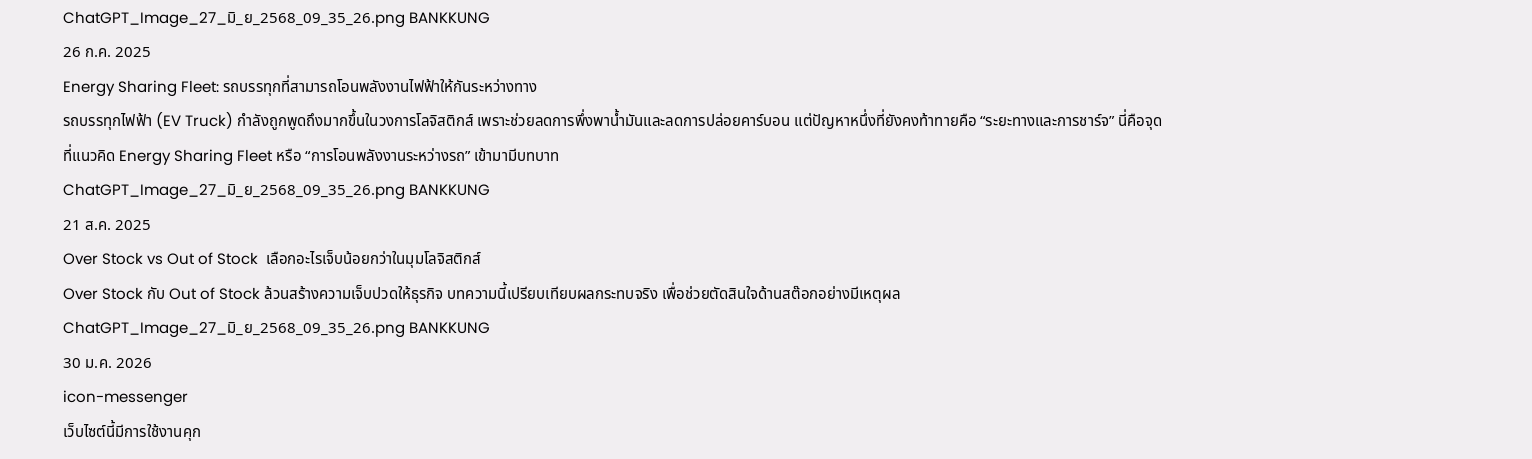ChatGPT_Image_27_มิ_ย_2568_09_35_26.png BANKKUNG
26 ก.ค. 2025
Energy Sharing Fleet: รถบรรทุกที่สามารถโอนพลังงานไฟฟ้าให้กันระหว่างทาง
รถบรรทุกไฟฟ้า (EV Truck) กำลังถูกพูดถึงมากขึ้นในวงการโลจิสติกส์ เพราะช่วยลดการพึ่งพาน้ำมันและลดการปล่อยคาร์บอน แต่ปัญหาหนึ่งที่ยังคงท้าทายคือ “ระยะทางและการชาร์จ” นี่คือจุดที่แนวคิด Energy Sharing Fleet หรือ “การโอนพลังงานระหว่างรถ” เข้ามามีบทบาท
ChatGPT_Image_27_มิ_ย_2568_09_35_26.png BANKKUNG
21 ส.ค. 2025
Over Stock vs Out of Stock  เลือกอะไรเจ็บน้อยกว่าในมุมโลจิสติกส์
Over Stock กับ Out of Stock ล้วนสร้างความเจ็บปวดให้ธุรกิจ บทความนี้เปรียบเทียบผลกระทบจริง เพื่อช่วยตัดสินใจด้านสต๊อกอย่างมีเหตุผล
ChatGPT_Image_27_มิ_ย_2568_09_35_26.png BANKKUNG
30 ม.ค. 2026
icon-messenger
เว็บไซต์นี้มีการใช้งานคุก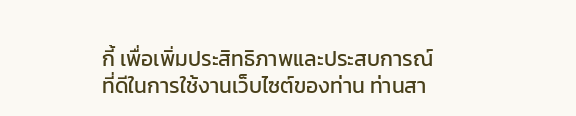กี้ เพื่อเพิ่มประสิทธิภาพและประสบการณ์ที่ดีในการใช้งานเว็บไซต์ของท่าน ท่านสา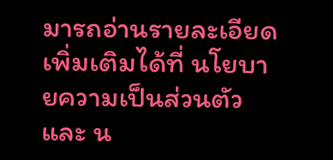มารถอ่านรายละเอียดเพิ่มเติมได้ที่ นโยบายความเป็นส่วนตัว และ น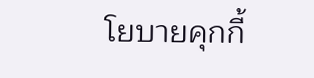โยบายคุกกี้